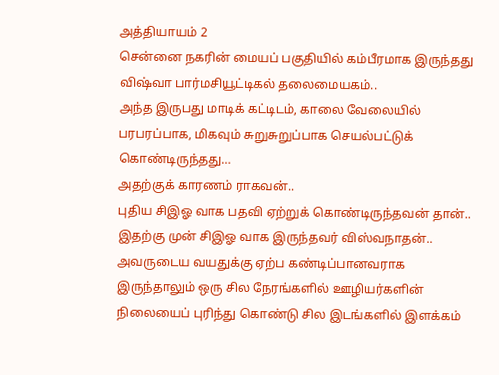அத்தியாயம் 2
சென்னை நகரின் மையப் பகுதியில் கம்பீரமாக இருந்தது விஷ்வா பார்மசியூட்டிகல் தலைமையகம்..
அந்த இருபது மாடிக் கட்டிடம், காலை வேலையில் பரபரப்பாக, மிகவும் சுறுசுறுப்பாக செயல்பட்டுக் கொண்டிருந்தது…
அதற்குக் காரணம் ராகவன்..
புதிய சிஇஓ வாக பதவி ஏற்றுக் கொண்டிருந்தவன் தான்..
இதற்கு முன் சிஇஓ வாக இருந்தவர் விஸ்வநாதன்..
அவருடைய வயதுக்கு ஏற்ப கண்டிப்பானவராக இருந்தாலும் ஒரு சில நேரங்களில் ஊழியர்களின் நிலையைப் புரிந்து கொண்டு சில இடங்களில் இளக்கம்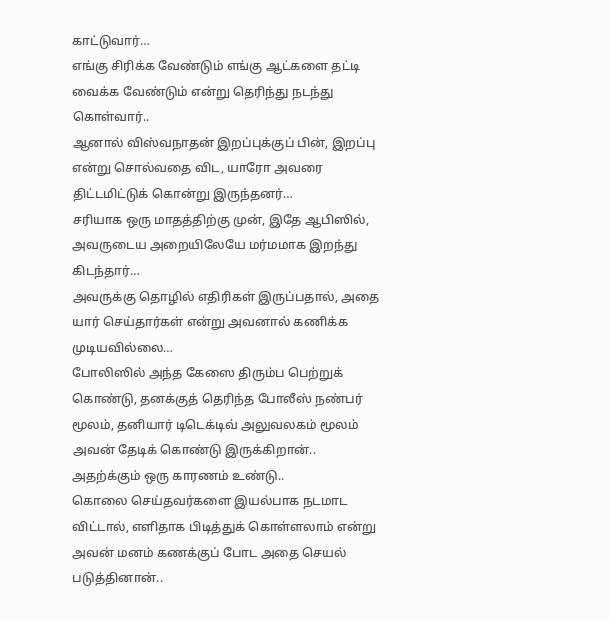காட்டுவார்…
எங்கு சிரிக்க வேண்டும் எங்கு ஆட்களை தட்டி வைக்க வேண்டும் என்று தெரிந்து நடந்து கொள்வார்..
ஆனால் விஸ்வநாதன் இறப்புக்குப் பின், இறப்பு என்று சொல்வதை விட, யாரோ அவரை திட்டமிட்டுக் கொன்று இருந்தனர்…
சரியாக ஒரு மாதத்திற்கு முன், இதே ஆபிஸில், அவருடைய அறையிலேயே மர்மமாக இறந்து கிடந்தார்…
அவருக்கு தொழில் எதிரிகள் இருப்பதால், அதை யார் செய்தார்கள் என்று அவனால் கணிக்க முடியவில்லை…
போலிஸில் அந்த கேஸை திரும்ப பெற்றுக் கொண்டு, தனக்குத் தெரிந்த போலீஸ் நண்பர் மூலம், தனியார் டிடெக்டிவ் அலுவலகம் மூலம் அவன் தேடிக் கொண்டு இருக்கிறான்..
அதற்க்கும் ஒரு காரணம் உண்டு..
கொலை செய்தவர்களை இயல்பாக நடமாட விட்டால், எளிதாக பிடித்துக் கொள்ளலாம் என்று அவன் மனம் கணக்குப் போட அதை செயல் படுத்தினான்..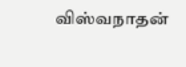விஸ்வநாதன்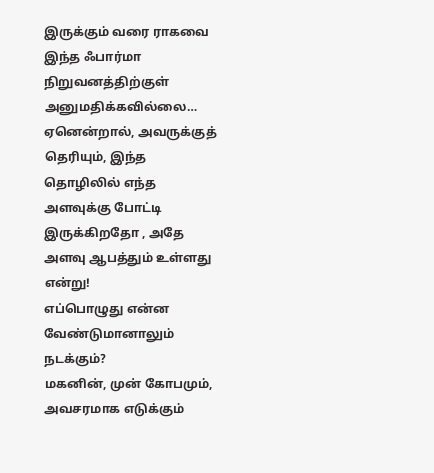இருக்கும் வரை ராகவை இந்த ஃபார்மா நிறுவனத்திற்குள் அனுமதிக்கவில்லை…
ஏனென்றால், அவருக்குத் தெரியும், இந்த தொழிலில் எந்த அளவுக்கு போட்டி இருக்கிறதோ , அதே அளவு ஆபத்தும் உள்ளது என்று!
எப்பொழுது என்ன வேண்டுமானாலும் நடக்கும்?
மகனின், முன் கோபமும், அவசரமாக எடுக்கும்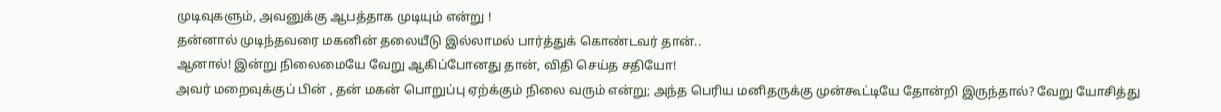முடிவுகளும், அவனுக்கு ஆபத்தாக முடியும் என்று !
தன்னால் முடிந்தவரை மகனின் தலையீடு இல்லாமல் பார்த்துக் கொண்டவர் தான்..
ஆனால்! இன்று நிலைமையே வேறு ஆகிப்போனது தான், விதி செய்த சதியோ!
அவர் மறைவுக்குப் பின் , தன் மகன் பொறுப்பு ஏற்க்கும் நிலை வரும் என்று; அந்த பெரிய மனிதருக்கு முன்கூட்டியே தோன்றி இருந்தால்? வேறு யோசித்து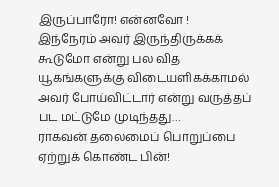இருப்பாரோ! என்னவோ !
இந்நேரம் அவர் இருந்திருக்கக் கூடுமோ என்று பல வித யூகங்களுக்கு விடையளிகக்காமல் அவர் போய்விட்டார் என்று வருத்தப் பட மட்டுமே முடிந்தது…
ராகவன் தலைமைப் பொறுப்பை ஏற்றுக் கொண்ட பின்!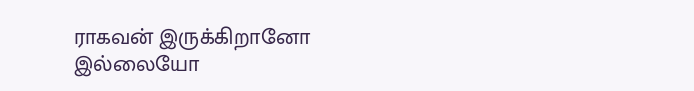ராகவன் இருக்கிறானோ இல்லையோ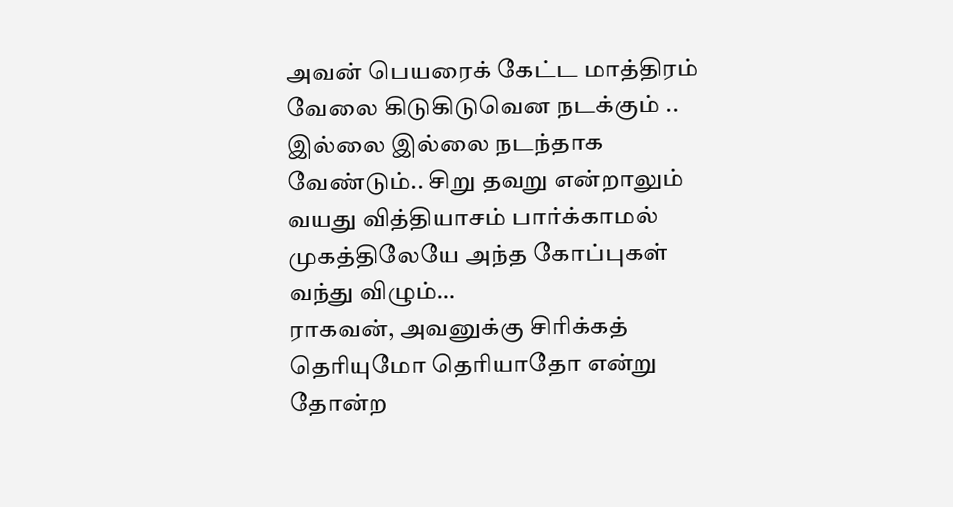அவன் பெயரைக் கேட்ட மாத்திரம் வேலை கிடுகிடுவென நடக்கும் ..
இல்லை இல்லை நடந்தாக வேண்டும்.. சிறு தவறு என்றாலும் வயது வித்தியாசம் பார்க்காமல் முகத்திலேயே அந்த கோப்புகள் வந்து விழும்…
ராகவன், அவனுக்கு சிரிக்கத் தெரியுமோ தெரியாதோ என்று தோன்ற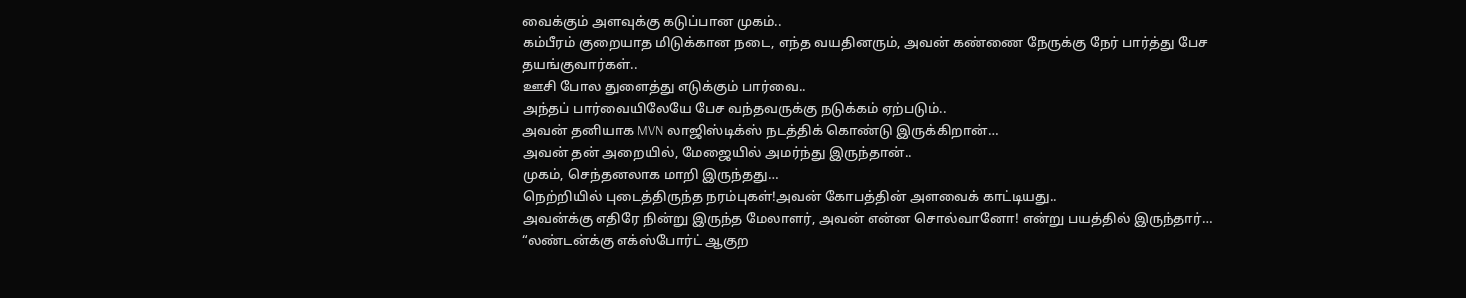வைக்கும் அளவுக்கு கடுப்பான முகம்..
கம்பீரம் குறையாத மிடுக்கான நடை, எந்த வயதினரும், அவன் கண்ணை நேருக்கு நேர் பார்த்து பேச தயங்குவார்கள்..
ஊசி போல துளைத்து எடுக்கும் பார்வை..
அந்தப் பார்வையிலேயே பேச வந்தவருக்கு நடுக்கம் ஏற்படும்..
அவன் தனியாக MVN லாஜிஸ்டிக்ஸ் நடத்திக் கொண்டு இருக்கிறான்…
அவன் தன் அறையில், மேஜையில் அமர்ந்து இருந்தான்..
முகம், செந்தனலாக மாறி இருந்தது…
நெற்றியில் புடைத்திருந்த நரம்புகள்!அவன் கோபத்தின் அளவைக் காட்டியது..
அவன்க்கு எதிரே நின்று இருந்த மேலாளர், அவன் என்ன சொல்வானோ! என்று பயத்தில் இருந்தார்…
“லண்டன்க்கு எக்ஸ்போர்ட் ஆகுற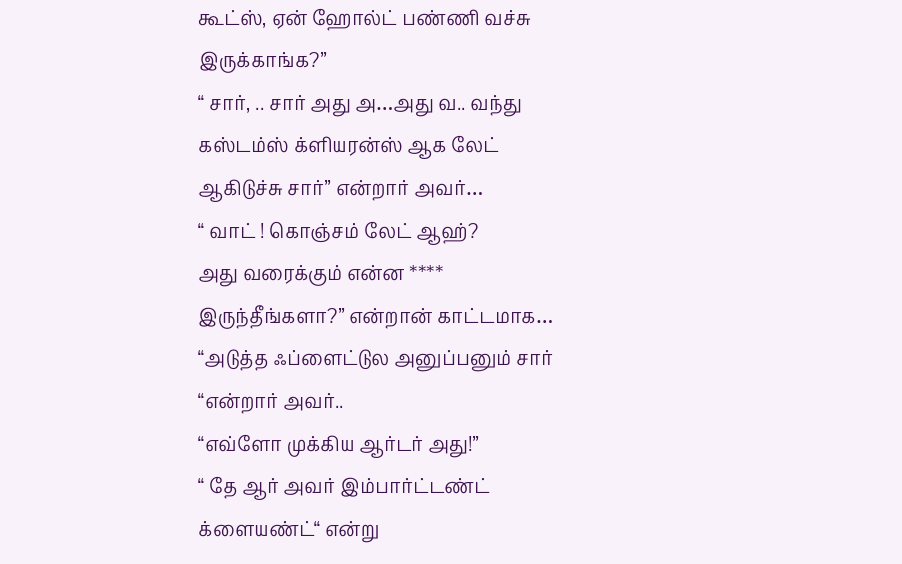கூட்ஸ், ஏன் ஹோல்ட் பண்ணி வச்சு இருக்காங்க?”
“ சார், .. சார் அது அ…அது வ.. வந்து கஸ்டம்ஸ் க்ளியரன்ஸ் ஆக லேட் ஆகிடுச்சு சார்” என்றார் அவர்…
“ வாட் ! கொஞ்சம் லேட் ஆஹ்?
அது வரைக்கும் என்ன **** இருந்தீங்களா?” என்றான் காட்டமாக…
“அடுத்த ஃப்ளைட்டுல அனுப்பனும் சார் “என்றார் அவர்..
“எவ்ளோ முக்கிய ஆர்டர் அது!”
“ தே ஆர் அவர் இம்பார்ட்டண்ட் க்ளையண்ட்“ என்று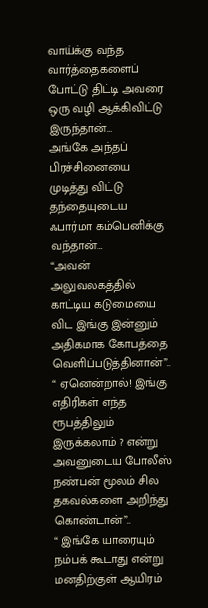வாய்க்கு வந்த வார்த்தைகளைப் போட்டு திட்டி அவரை ஒரு வழி ஆக்கிவிட்டு இருந்தான்…
அங்கே அந்தப் பிரச்சினையை முடித்து விட்டு தந்தையுடைய ஃபார்மா கம்பெனிக்கு வந்தான்…
“அவன் அலுவலகத்தில் காட்டிய கடுமையை விட இங்கு இன்னும் அதிகமாக கோபத்தை வெளிப்படுத்தினான்”..
“ ஏனென்றால்! இங்கு எதிரிகள் எந்த ரூபத்திலும் இருக்கலாம் ? என்று அவனுடைய போலீஸ் நண்பன் மூலம் சில தகவல்களை அறிந்து கொண்டான்”..
“ இங்கே யாரையும் நம்பக் கூடாது என்று மனதிற்குள் ஆயிரம்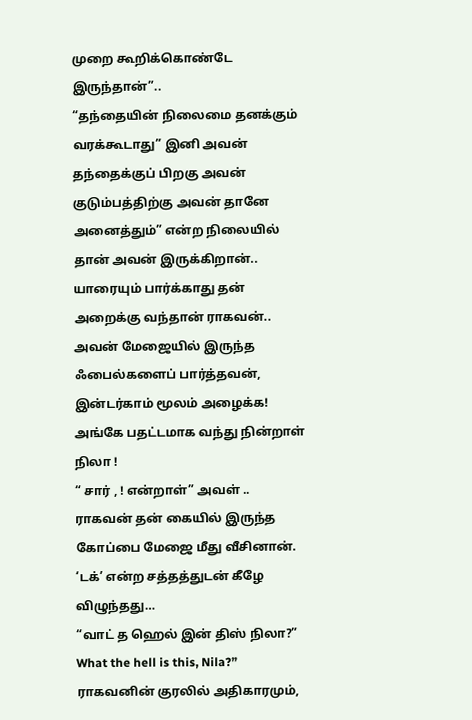முறை கூறிக்கொண்டே இருந்தான்”..
“தந்தையின் நிலைமை தனக்கும் வரக்கூடாது” இனி அவன் தந்தைக்குப் பிறகு அவன் குடும்பத்திற்கு அவன் தானே
அனைத்தும்” என்ற நிலையில் தான் அவன் இருக்கிறான்..
யாரையும் பார்க்காது தன் அறைக்கு வந்தான் ராகவன்..
அவன் மேஜையில் இருந்த ஃபைல்களைப் பார்த்தவன், இன்டர்காம் மூலம் அழைக்க!
அங்கே பதட்டமாக வந்து நின்றாள் நிலா !
“ சார் , ! என்றாள்” அவள் ..
ராகவன் தன் கையில் இருந்த கோப்பை மேஜை மீது வீசினான். ‘டக்’ என்ற சத்தத்துடன் கீழே விழுந்தது…
“வாட் த ஹெல் இன் திஸ் நிலா?”
What the hell is this, Nila?” ராகவனின் குரலில் அதிகாரமும்,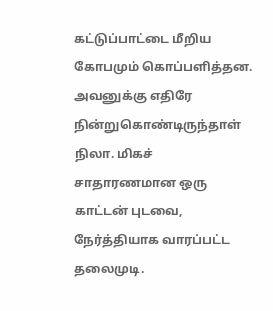கட்டுப்பாட்டை மீறிய கோபமும் கொப்பளித்தன.
அவனுக்கு எதிரே நின்றுகொண்டிருந்தாள் நிலா. மிகச் சாதாரணமான ஒரு காட்டன் புடவை, நேர்த்தியாக வாரப்பட்ட தலைமுடி.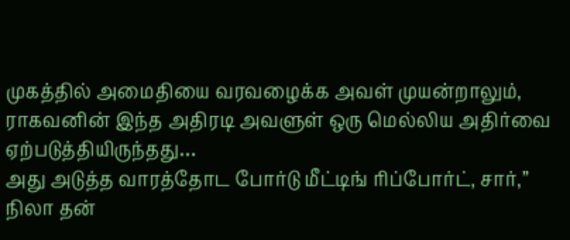முகத்தில் அமைதியை வரவழைக்க அவள் முயன்றாலும், ராகவனின் இந்த அதிரடி அவளுள் ஒரு மெல்லிய அதிர்வை ஏற்படுத்தியிருந்தது…
அது அடுத்த வாரத்தோட போர்டு மீட்டிங் ரிப்போர்ட், சார்,” நிலா தன்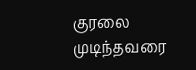குரலை முடிந்தவரை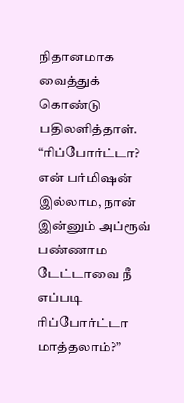நிதானமாக வைத்துக் கொண்டு பதிலளித்தாள்.
“ரிப்போர்ட்டா? என் பர்மிஷன் இல்லாம, நான் இன்னும் அப்ரூவ் பண்ணாம டேட்டாவை நீ எப்படி ரிப்போர்ட்டா மாத்தலாம்?”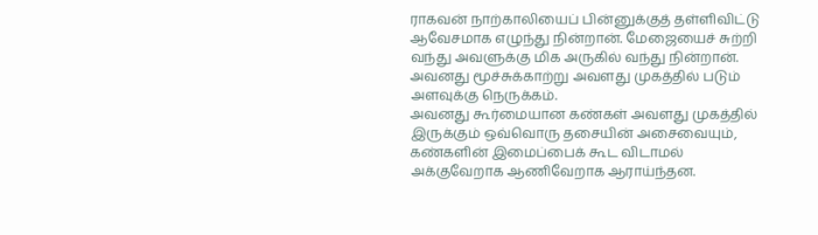ராகவன் நாற்காலியைப் பின்னுக்குத் தள்ளிவிட்டு ஆவேசமாக எழுந்து நின்றான். மேஜையைச் சுற்றி வந்து அவளுக்கு மிக அருகில் வந்து நின்றான்.
அவனது மூச்சுக்காற்று அவளது முகத்தில் படும் அளவுக்கு நெருக்கம்.
அவனது கூர்மையான கண்கள் அவளது முகத்தில் இருக்கும் ஒவ்வொரு தசையின் அசைவையும், கண்களின் இமைப்பைக் கூட விடாமல் அக்குவேறாக ஆணிவேறாக ஆராய்ந்தன.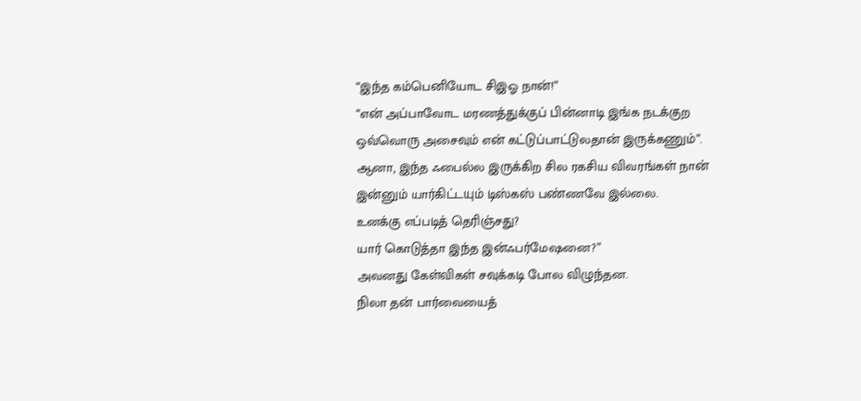“இந்த கம்பெனியோட சிஇஓ நான்!”
“என் அப்பாவோட மரணத்துக்குப் பின்னாடி இங்க நடக்குற ஒவ்வொரு அசைவும் என் கட்டுப்பாட்டுலதான் இருக்கணும்”.
ஆனா, இந்த ஃபைல்ல இருக்கிற சில ரகசிய விவரங்கள் நான் இன்னும் யார்கிட்டயும் டிஸ்கஸ் பண்ணவே இல்லை.
உனக்கு எப்படித் தெரிஞ்சது?
யார் கொடுத்தா இந்த இன்ஃபர்மேஷனை?”
அவனது கேள்விகள் சவுக்கடி போல விழுந்தன.
நிலா தன் பார்வையைத்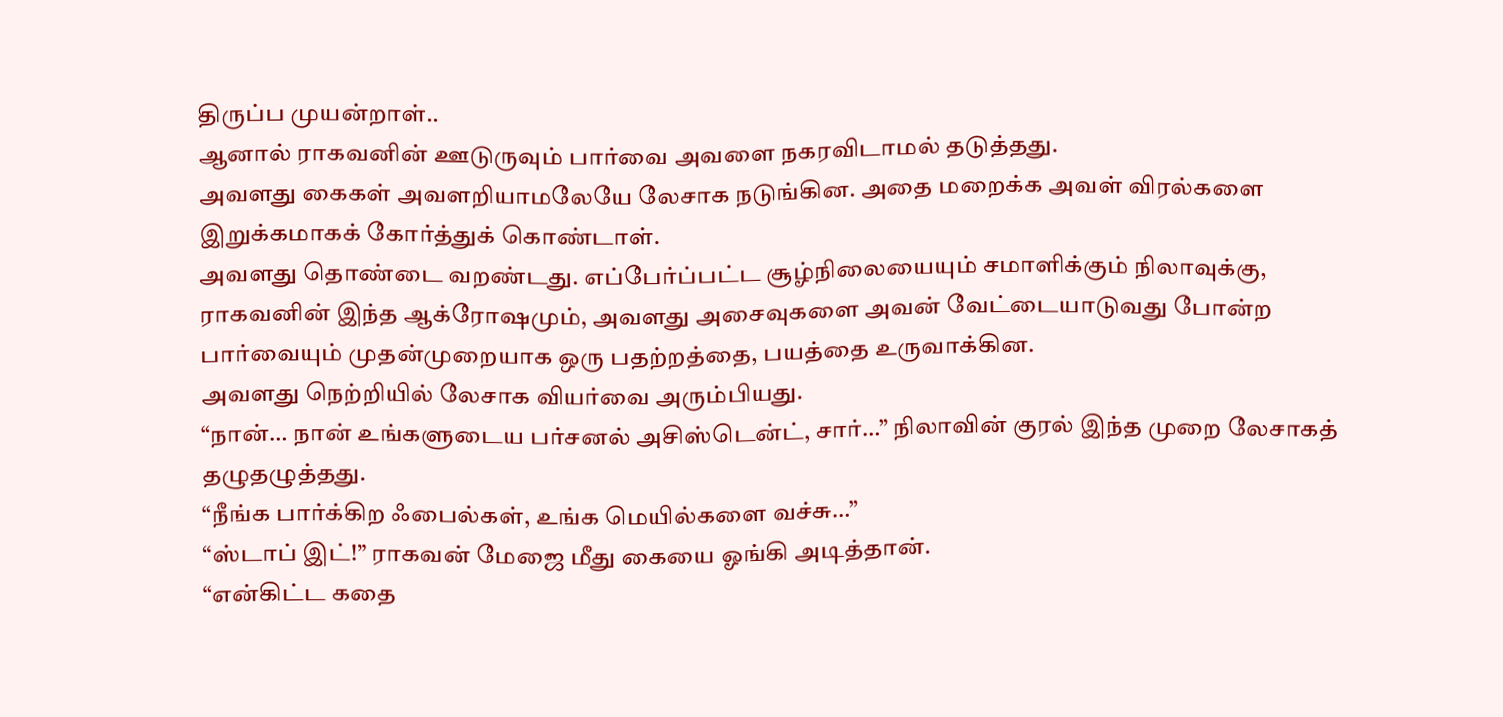திருப்ப முயன்றாள்..
ஆனால் ராகவனின் ஊடுருவும் பார்வை அவளை நகரவிடாமல் தடுத்தது.
அவளது கைகள் அவளறியாமலேயே லேசாக நடுங்கின. அதை மறைக்க அவள் விரல்களை இறுக்கமாகக் கோர்த்துக் கொண்டாள்.
அவளது தொண்டை வறண்டது. எப்பேர்ப்பட்ட சூழ்நிலையையும் சமாளிக்கும் நிலாவுக்கு,
ராகவனின் இந்த ஆக்ரோஷமும், அவளது அசைவுகளை அவன் வேட்டையாடுவது போன்ற பார்வையும் முதன்முறையாக ஒரு பதற்றத்தை, பயத்தை உருவாக்கின.
அவளது நெற்றியில் லேசாக வியர்வை அரும்பியது.
“நான்… நான் உங்களுடைய பர்சனல் அசிஸ்டென்ட், சார்…” நிலாவின் குரல் இந்த முறை லேசாகத் தழுதழுத்தது.
“நீங்க பார்க்கிற ஃபைல்கள், உங்க மெயில்களை வச்சு…”
“ஸ்டாப் இட்!” ராகவன் மேஜை மீது கையை ஓங்கி அடித்தான்.
“என்கிட்ட கதை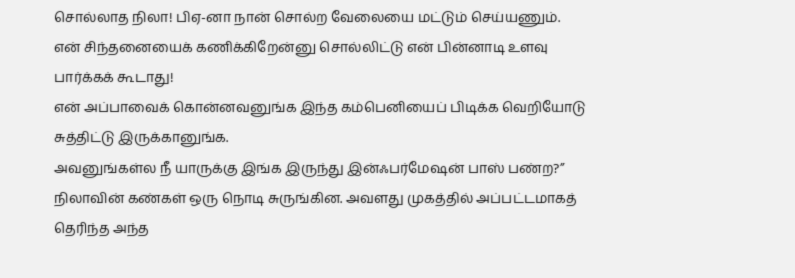சொல்லாத நிலா! பிஏ-னா நான் சொல்ற வேலையை மட்டும் செய்யணும்.
என் சிந்தனையைக் கணிக்கிறேன்னு சொல்லிட்டு என் பின்னாடி உளவு பார்க்கக் கூடாது!
என் அப்பாவைக் கொன்னவனுங்க இந்த கம்பெனியைப் பிடிக்க வெறியோடு சுத்திட்டு இருக்கானுங்க.
அவனுங்கள்ல நீ யாருக்கு இங்க இருந்து இன்ஃபர்மேஷன் பாஸ் பண்ற?”
நிலாவின் கண்கள் ஒரு நொடி சுருங்கின. அவளது முகத்தில் அப்பட்டமாகத் தெரிந்த அந்த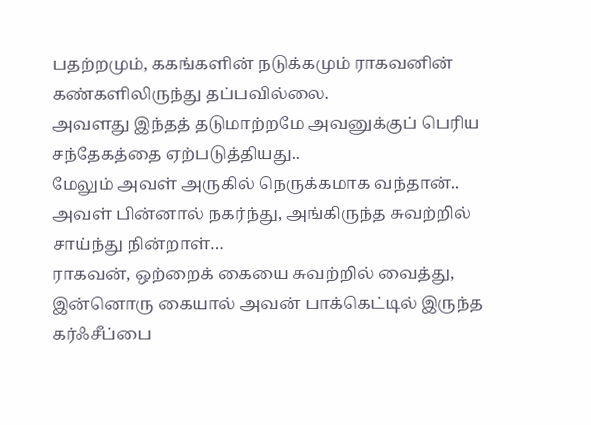பதற்றமும், ககங்களின் நடுக்கமும் ராகவனின் கண்களிலிருந்து தப்பவில்லை.
அவளது இந்தத் தடுமாற்றமே அவனுக்குப் பெரிய சந்தேகத்தை ஏற்படுத்தியது..
மேலும் அவள் அருகில் நெருக்கமாக வந்தான்..
அவள் பின்னால் நகர்ந்து, அங்கிருந்த சுவற்றில் சாய்ந்து நின்றாள்…
ராகவன், ஒற்றைக் கையை சுவற்றில் வைத்து, இன்னொரு கையால் அவன் பாக்கெட்டில் இருந்த கர்ஃசீப்பை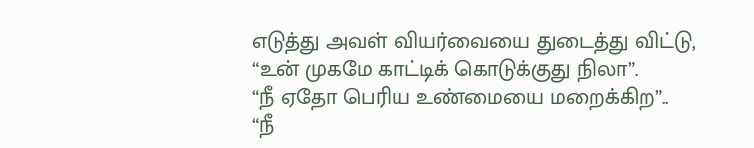எடுத்து அவள் வியர்வையை துடைத்து விட்டு,
“உன் முகமே காட்டிக் கொடுக்குது நிலா”.
“நீ ஏதோ பெரிய உண்மையை மறைக்கிற”..
“நீ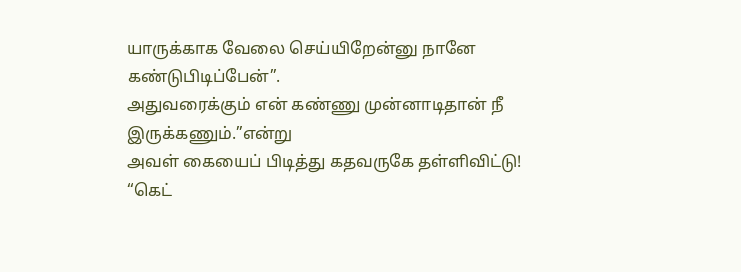யாருக்காக வேலை செய்யிறேன்னு நானே கண்டுபிடிப்பேன்”.
அதுவரைக்கும் என் கண்ணு முன்னாடிதான் நீ இருக்கணும்.”என்று
அவள் கையைப் பிடித்து கதவருகே தள்ளிவிட்டு!
“கெட்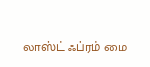லாஸ்ட் ஃப்ரம் மை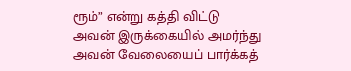ரூம்” என்று கத்தி விட்டு
அவன் இருக்கையில் அமர்ந்து அவன் வேலையைப் பார்க்கத்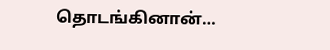தொடங்கினான்…